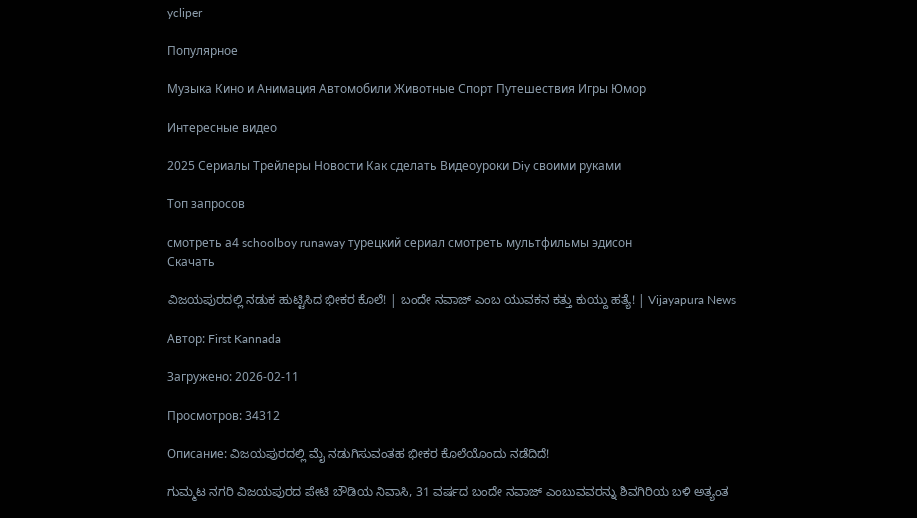ycliper

Популярное

Музыка Кино и Анимация Автомобили Животные Спорт Путешествия Игры Юмор

Интересные видео

2025 Сериалы Трейлеры Новости Как сделать Видеоуроки Diy своими руками

Топ запросов

смотреть а4 schoolboy runaway турецкий сериал смотреть мультфильмы эдисон
Скачать

ವಿಜಯಪುರದಲ್ಲಿ ನಡುಕ ಹುಟ್ಟಿಸಿದ ಭೀಕರ ಕೊಲೆ! | ಬಂದೇ ನವಾಜ್ ಎಂಬ ಯುವಕನ ಕತ್ತು ಕುಯ್ದು ಹತ್ಯೆ! | Vijayapura News

Автор: First Kannada

Загружено: 2026-02-11

Просмотров: 34312

Описание: ವಿಜಯಪುರದಲ್ಲಿ ಮೈ ನಡುಗಿಸುವಂತಹ ಭೀಕರ ಕೊಲೆಯೊಂದು ನಡೆದಿದೆ!

ಗುಮ್ಮಟ ನಗರಿ ವಿಜಯಪುರದ ಪೇಟಿ ಬೌಡಿಯ ನಿವಾಸಿ, 31 ವರ್ಷದ ಬಂದೇ ನವಾಜ್ ಎಂಬುವವರನ್ನು ಶಿವಗಿರಿಯ ಬಳಿ ಅತ್ಯಂತ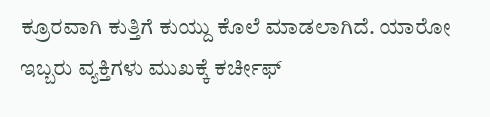ಕ್ರೂರವಾಗಿ ಕುತ್ತಿಗೆ ಕುಯ್ದು ಕೊಲೆ ಮಾಡಲಾಗಿದೆ. ಯಾರೋ ಇಬ್ಬರು ವ್ಯಕ್ತಿಗಳು ಮುಖಕ್ಕೆ ಕರ್ಚೀಫ್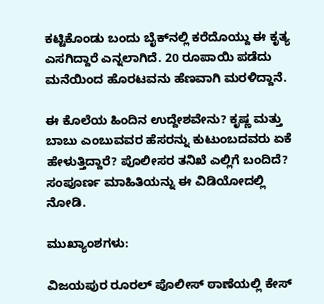ಕಟ್ಟಿಕೊಂಡು ಬಂದು ಬೈಕ್‌ನಲ್ಲಿ ಕರೆದೊಯ್ದು ಈ ಕೃತ್ಯ ಎಸಗಿದ್ದಾರೆ ಎನ್ನಲಾಗಿದೆ. 20 ರೂಪಾಯಿ ಪಡೆದು ಮನೆಯಿಂದ ಹೊರಟವನು ಹೆಣವಾಗಿ ಮರಳಿದ್ದಾನೆ.

ಈ ಕೊಲೆಯ ಹಿಂದಿನ ಉದ್ದೇಶವೇನು? ಕೃಷ್ಣ ಮತ್ತು ಬಾಬು ಎಂಬುವವರ ಹೆಸರನ್ನು ಕುಟುಂಬದವರು ಏಕೆ ಹೇಳುತ್ತಿದ್ದಾರೆ? ಪೊಲೀಸರ ತನಿಖೆ ಎಲ್ಲಿಗೆ ಬಂದಿದೆ? ಸಂಪೂರ್ಣ ಮಾಹಿತಿಯನ್ನು ಈ ವಿಡಿಯೋದಲ್ಲಿ ನೋಡಿ.

ಮುಖ್ಯಾಂಶಗಳು:

ವಿಜಯಪುರ ರೂರಲ್ ಪೊಲೀಸ್ ಠಾಣೆಯಲ್ಲಿ ಕೇಸ್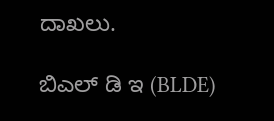ದಾಖಲು.

ಬಿಎಲ್ ಡಿ ಇ (BLDE)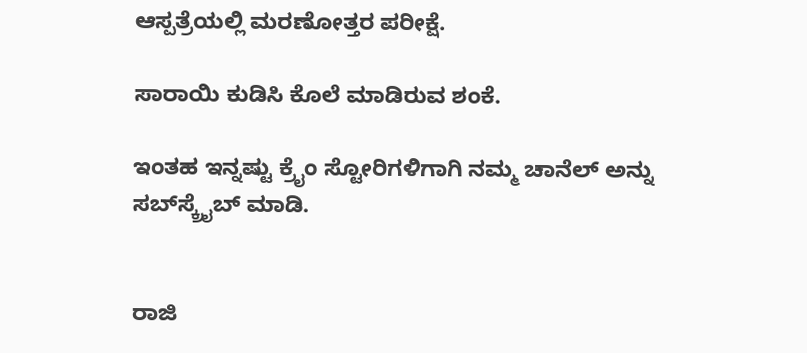ಆಸ್ಪತ್ರೆಯಲ್ಲಿ ಮರಣೋತ್ತರ ಪರೀಕ್ಷೆ.

ಸಾರಾಯಿ ಕುಡಿಸಿ ಕೊಲೆ ಮಾಡಿರುವ ಶಂಕೆ.

ಇಂತಹ ಇನ್ನಷ್ಟು ಕ್ರೈಂ ಸ್ಟೋರಿಗಳಿಗಾಗಿ ನಮ್ಮ ಚಾನೆಲ್ ಅನ್ನು ಸಬ್‌ಸ್ಕ್ರೈಬ್ ಮಾಡಿ.


ರಾಜಿ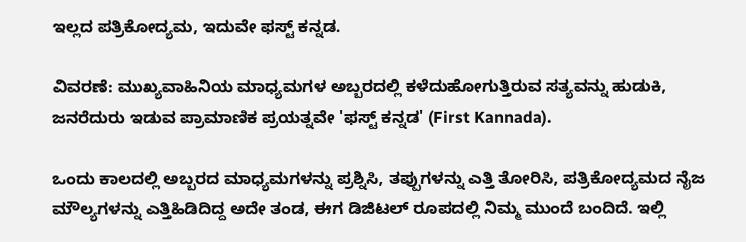ಇಲ್ಲದ ಪತ್ರಿಕೋದ್ಯಮ, ಇದುವೇ ಫಸ್ಟ್‌ ಕನ್ನಡ.

ವಿವರಣೆ: ಮುಖ್ಯವಾಹಿನಿಯ ಮಾಧ್ಯಮಗಳ ಅಬ್ಬರದಲ್ಲಿ ಕಳೆದುಹೋಗುತ್ತಿರುವ ಸತ್ಯವನ್ನು ಹುಡುಕಿ, ಜನರೆದುರು ಇಡುವ ಪ್ರಾಮಾಣಿಕ ಪ್ರಯತ್ನವೇ 'ಫಸ್ಟ್‌ ಕನ್ನಡ' (First Kannada).

ಒಂದು ಕಾಲದಲ್ಲಿ ಅಬ್ಬರದ ಮಾಧ್ಯಮಗಳನ್ನು ಪ್ರಶ್ನಿಸಿ, ತಪ್ಪುಗಳನ್ನು ಎತ್ತಿ ತೋರಿಸಿ, ಪತ್ರಿಕೋದ್ಯಮದ ನೈಜ ಮೌಲ್ಯಗಳನ್ನು ಎತ್ತಿಹಿಡಿದಿದ್ದ ಅದೇ ತಂಡ, ಈಗ ಡಿಜಿಟಲ್ ರೂಪದಲ್ಲಿ ನಿಮ್ಮ ಮುಂದೆ ಬಂದಿದೆ. ಇಲ್ಲಿ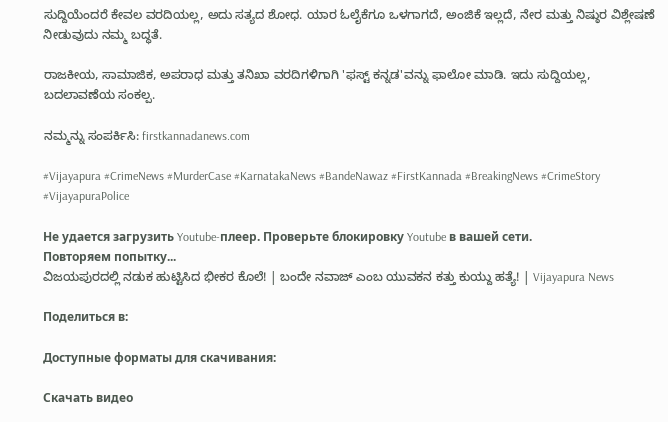ಸುದ್ದಿಯೆಂದರೆ ಕೇವಲ ವರದಿಯಲ್ಲ, ಅದು ಸತ್ಯದ ಶೋಧ. ಯಾರ ಓಲೈಕೆಗೂ ಒಳಗಾಗದೆ, ಅಂಜಿಕೆ ಇಲ್ಲದೆ, ನೇರ ಮತ್ತು ನಿಷ್ಠುರ ವಿಶ್ಲೇಷಣೆ ನೀಡುವುದು ನಮ್ಮ ಬದ್ಧತೆ.

ರಾಜಕೀಯ, ಸಾಮಾಜಿಕ, ಅಪರಾಧ ಮತ್ತು ತನಿಖಾ ವರದಿಗಳಿಗಾಗಿ 'ಫಸ್ಟ್‌ ಕನ್ನಡ'ವನ್ನು ಫಾಲೋ ಮಾಡಿ. ಇದು ಸುದ್ದಿಯಲ್ಲ, ಬದಲಾವಣೆಯ ಸಂಕಲ್ಪ.

ನಮ್ಮನ್ನು ಸಂಪರ್ಕಿಸಿ: firstkannadanews.com

#Vijayapura #CrimeNews #MurderCase #KarnatakaNews #BandeNawaz #FirstKannada #BreakingNews #CrimeStory #VijayapuraPolice

Не удается загрузить Youtube-плеер. Проверьте блокировку Youtube в вашей сети.
Повторяем попытку...
ವಿಜಯಪುರದಲ್ಲಿ ನಡುಕ ಹುಟ್ಟಿಸಿದ ಭೀಕರ ಕೊಲೆ! | ಬಂದೇ ನವಾಜ್ ಎಂಬ ಯುವಕನ ಕತ್ತು ಕುಯ್ದು ಹತ್ಯೆ! | Vijayapura News

Поделиться в:

Доступные форматы для скачивания:

Скачать видео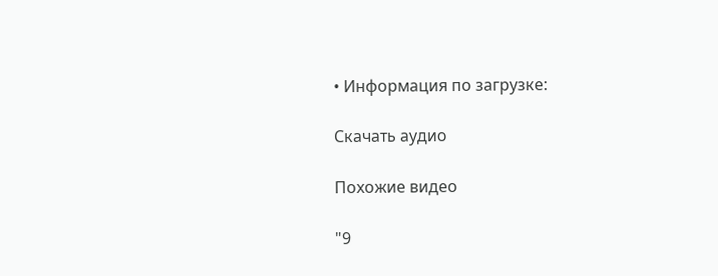• Информация по загрузке:

Скачать аудио

Похожие видео

"9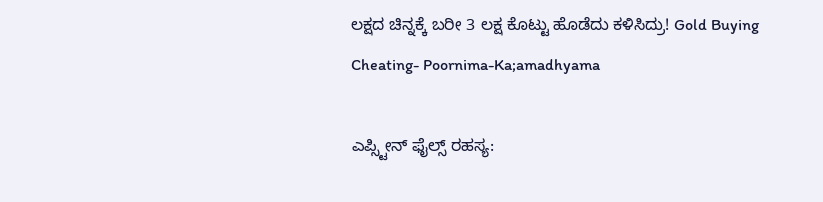ಲಕ್ಷದ ಚಿನ್ನಕ್ಕೆ ಬರೀ 3 ಲಕ್ಷ ಕೊಟ್ಟು ಹೊಡೆದು ಕಳಿಸಿದ್ರು! Gold Buying Cheating- Poornima-Ka;amadhyama

ಎಪ್ಸ್ಟೀನ್ ಫೈಲ್ಸ್ ರಹಸ್ಯ: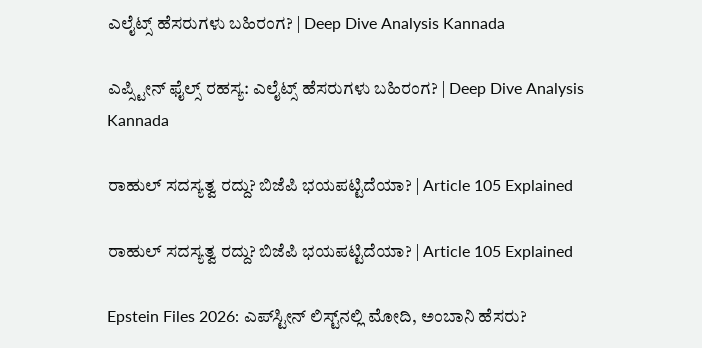ಎಲೈಟ್ಸ್ ಹೆಸರುಗಳು ಬಹಿರಂಗ? | Deep Dive Analysis Kannada

ಎಪ್ಸ್ಟೀನ್ ಫೈಲ್ಸ್ ರಹಸ್ಯ: ಎಲೈಟ್ಸ್ ಹೆಸರುಗಳು ಬಹಿರಂಗ? | Deep Dive Analysis Kannada

ರಾಹುಲ್ ಸದಸ್ಯತ್ವ ರದ್ದು? ಬಿಜೆಪಿ ಭಯಪಟ್ಟಿದೆಯಾ? | Article 105 Explained

ರಾಹುಲ್ ಸದಸ್ಯತ್ವ ರದ್ದು? ಬಿಜೆಪಿ ಭಯಪಟ್ಟಿದೆಯಾ? | Article 105 Explained

Epstein Files 2026: ಎಪ್‌ಸ್ಟೀನ್ ಲಿಸ್ಟ್‌ನಲ್ಲಿ ಮೋದಿ, ಅಂಬಾನಿ ಹೆಸರು?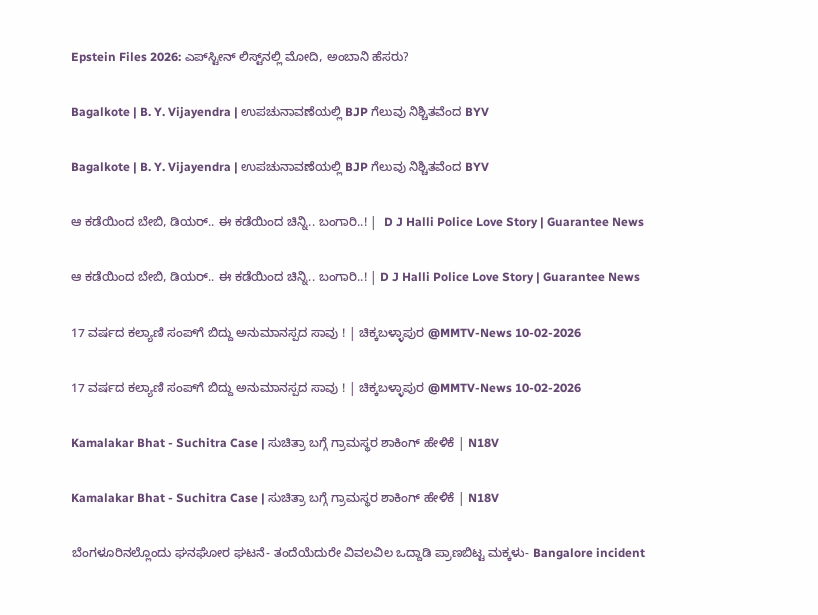Epstein Files 2026: ಎಪ್‌ಸ್ಟೀನ್ ಲಿಸ್ಟ್‌ನಲ್ಲಿ ಮೋದಿ, ಅಂಬಾನಿ ಹೆಸರು?

Bagalkote | B. Y. Vijayendra | ಉಪಚುನಾವಣೆಯಲ್ಲಿ BJP ಗೆಲುವು ನಿಶ್ಚಿತವೆಂದ BYV

Bagalkote | B. Y. Vijayendra | ಉಪಚುನಾವಣೆಯಲ್ಲಿ BJP ಗೆಲುವು ನಿಶ್ಚಿತವೆಂದ BYV

ಆ ಕಡೆಯಿಂದ ಬೇಬಿ, ಡಿಯರ್.. ಈ ಕಡೆಯಿಂದ ಚಿನ್ನಿ.. ಬಂಗಾರಿ..! |  D J Halli Police Love Story | Guarantee News

ಆ ಕಡೆಯಿಂದ ಬೇಬಿ, ಡಿಯರ್.. ಈ ಕಡೆಯಿಂದ ಚಿನ್ನಿ.. ಬಂಗಾರಿ..! | D J Halli Police Love Story | Guarantee News

17 ವರ್ಷದ ಕಲ್ಯಾಣಿ ಸಂಪ್‌ಗೆ ಬಿದ್ದು ಅನುಮಾನಸ್ಪದ ಸಾವು ! | ಚಿಕ್ಕಬಳ್ಳಾಪುರ @MMTV-News 10-02-2026

17 ವರ್ಷದ ಕಲ್ಯಾಣಿ ಸಂಪ್‌ಗೆ ಬಿದ್ದು ಅನುಮಾನಸ್ಪದ ಸಾವು ! | ಚಿಕ್ಕಬಳ್ಳಾಪುರ @MMTV-News 10-02-2026

Kamalakar Bhat - Suchitra Case | ಸುಚಿತ್ರಾ ಬಗ್ಗೆ ಗ್ರಾಮಸ್ಥರ ಶಾಕಿಂಗ್ ಹೇಳಿಕೆ | N18V

Kamalakar Bhat - Suchitra Case | ಸುಚಿತ್ರಾ ಬಗ್ಗೆ ಗ್ರಾಮಸ್ಥರ ಶಾಕಿಂಗ್ ಹೇಳಿಕೆ | N18V

ಬೆಂಗಳೂರಿನಲ್ಲೊಂದು ಘನಘೋರ ಘಟನೆ- ತಂದೆಯೆದುರೇ ವಿವಲವಿಲ ಒದ್ದಾಡಿ ಪ್ರಾಣಬಿಟ್ಟ ಮಕ್ಕಳು- Bangalore incident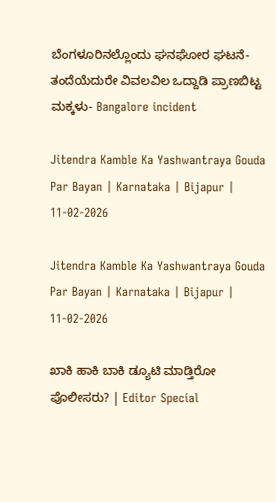ಬೆಂಗಳೂರಿನಲ್ಲೊಂದು ಘನಘೋರ ಘಟನೆ- ತಂದೆಯೆದುರೇ ವಿವಲವಿಲ ಒದ್ದಾಡಿ ಪ್ರಾಣಬಿಟ್ಟ ಮಕ್ಕಳು- Bangalore incident

Jitendra Kamble Ka Yashwantraya Gouda Par Bayan | Karnataka | Bijapur | 11-02-2026

Jitendra Kamble Ka Yashwantraya Gouda Par Bayan | Karnataka | Bijapur | 11-02-2026

ಖಾಕಿ ಹಾಕಿ ಬಾಕಿ ಡ್ಯೂಟಿ ಮಾಡ್ತಿರೋ ಪೊಲೀಸರು? | Editor Special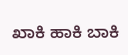ಖಾಕಿ ಹಾಕಿ ಬಾಕಿ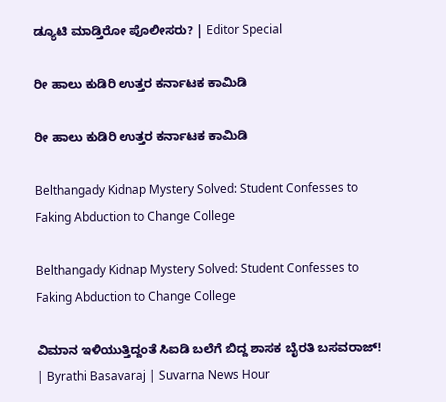ಡ್ಯೂಟಿ ಮಾಡ್ತಿರೋ ಪೊಲೀಸರು? | Editor Special

ರೀ ಹಾಲು ಕುಡಿರಿ ಉತ್ತರ ಕರ್ನಾಟಕ ಕಾಮಿಡಿ

ರೀ ಹಾಲು ಕುಡಿರಿ ಉತ್ತರ ಕರ್ನಾಟಕ ಕಾಮಿಡಿ

Belthangady Kidnap Mystery Solved: Student Confesses to Faking Abduction to Change College

Belthangady Kidnap Mystery Solved: Student Confesses to Faking Abduction to Change College

ವಿಮಾನ ಇಳಿಯುತ್ತಿದ್ದಂತೆ ಸಿಐಡಿ ಬಲೆಗೆ ಬಿದ್ದ ಶಾಸಕ ಬೈರತಿ ಬಸವರಾಜ್! | Byrathi Basavaraj | Suvarna News Hour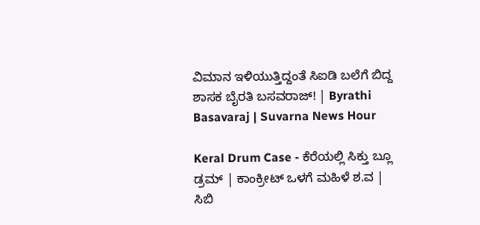ವಿಮಾನ ಇಳಿಯುತ್ತಿದ್ದಂತೆ ಸಿಐಡಿ ಬಲೆಗೆ ಬಿದ್ದ ಶಾಸಕ ಬೈರತಿ ಬಸವರಾಜ್! | Byrathi Basavaraj | Suvarna News Hour

Keral Drum Case - ಕೆರೆಯಲ್ಲಿ ಸಿಕ್ತು ಬ್ಲೂ ಡ್ರಮ್‌ | ಕಾಂಕ್ರೀಟ್‌ ಒಳಗೆ ಮಹಿಳೆ ಶ.ವ | ಸಿಬಿ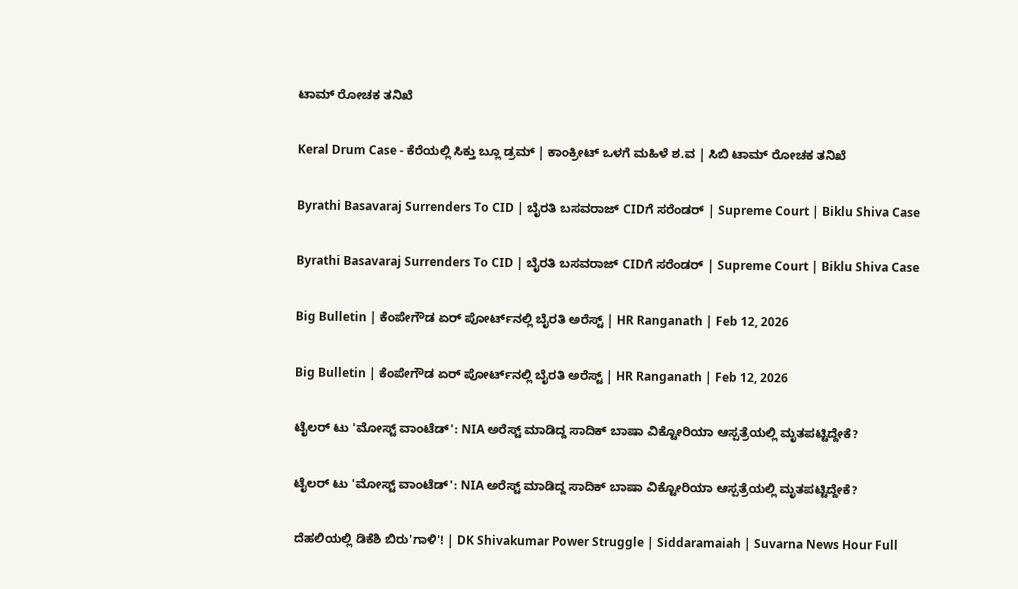ಟಾಮ್‌ ರೋಚಕ ತನಿಖೆ

Keral Drum Case - ಕೆರೆಯಲ್ಲಿ ಸಿಕ್ತು ಬ್ಲೂ ಡ್ರಮ್‌ | ಕಾಂಕ್ರೀಟ್‌ ಒಳಗೆ ಮಹಿಳೆ ಶ.ವ | ಸಿಬಿ ಟಾಮ್‌ ರೋಚಕ ತನಿಖೆ

Byrathi Basavaraj Surrenders To CID | ಬೈರತಿ ಬಸವರಾಜ್ CIDಗೆ ಸರೆಂಡರ್ | Supreme Court | Biklu Shiva Case

Byrathi Basavaraj Surrenders To CID | ಬೈರತಿ ಬಸವರಾಜ್ CIDಗೆ ಸರೆಂಡರ್ | Supreme Court | Biklu Shiva Case

Big Bulletin | ಕೆಂಪೇಗೌಡ ಏರ್‌ ಪೋರ್ಟ್‌ನಲ್ಲಿ ಬೈರತಿ ಅರೆಸ್ಟ್‌ | HR Ranganath | Feb 12, 2026

Big Bulletin | ಕೆಂಪೇಗೌಡ ಏರ್‌ ಪೋರ್ಟ್‌ನಲ್ಲಿ ಬೈರತಿ ಅರೆಸ್ಟ್‌ | HR Ranganath | Feb 12, 2026

ಟೈಲರ್ ಟು 'ಮೋಸ್ಟ್ ವಾಂಟೆಡ್': NIA ಅರೆಸ್ಟ್ ಮಾಡಿದ್ದ ಸಾದಿಕ್ ಬಾಷಾ ವಿಕ್ಟೋರಿಯಾ ಆಸ್ಪತ್ರೆಯಲ್ಲಿ ಮೃತಪಟ್ಟಿದ್ದೇಕೆ?

ಟೈಲರ್ ಟು 'ಮೋಸ್ಟ್ ವಾಂಟೆಡ್': NIA ಅರೆಸ್ಟ್ ಮಾಡಿದ್ದ ಸಾದಿಕ್ ಬಾಷಾ ವಿಕ್ಟೋರಿಯಾ ಆಸ್ಪತ್ರೆಯಲ್ಲಿ ಮೃತಪಟ್ಟಿದ್ದೇಕೆ?

ದೆಹಲಿಯಲ್ಲಿ ಡಿಕೆಶಿ ಬಿರು'ಗಾಳಿ'! | DK Shivakumar Power Struggle | Siddaramaiah | Suvarna News Hour Full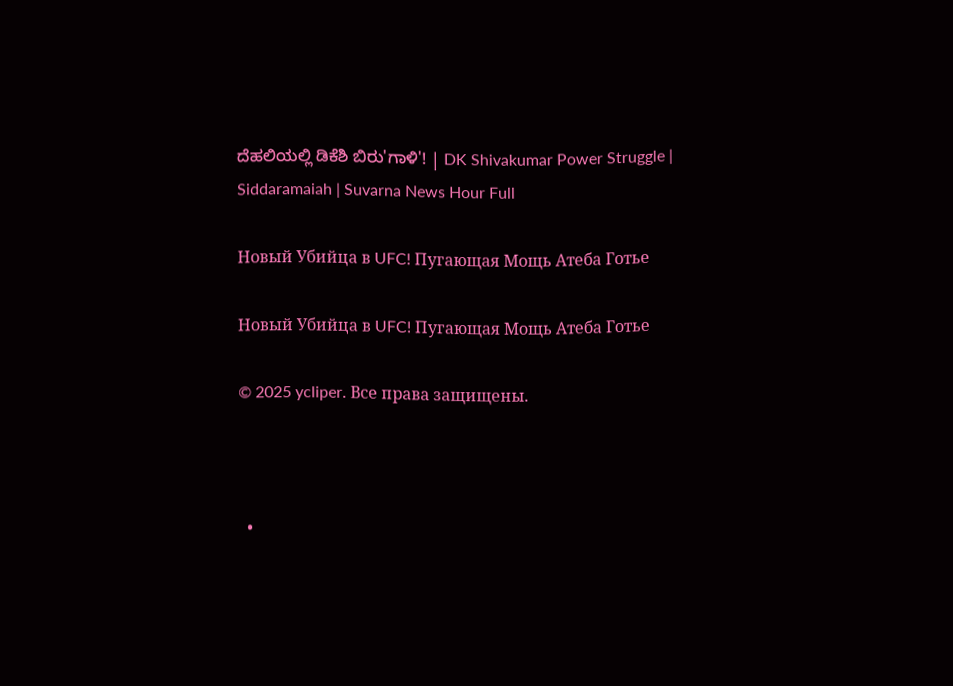ದೆಹಲಿಯಲ್ಲಿ ಡಿಕೆಶಿ ಬಿರು'ಗಾಳಿ'! | DK Shivakumar Power Struggle | Siddaramaiah | Suvarna News Hour Full

Новый Убийца в UFC! Пугающая Мощь Атеба Готье

Новый Убийца в UFC! Пугающая Мощь Атеба Готье

© 2025 ycliper. Все права защищены.



  •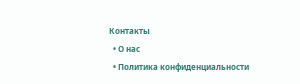Контакты
  • О нас
  • Политика конфиденциальности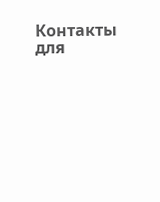Контакты для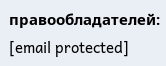правообладателей: [email protected]